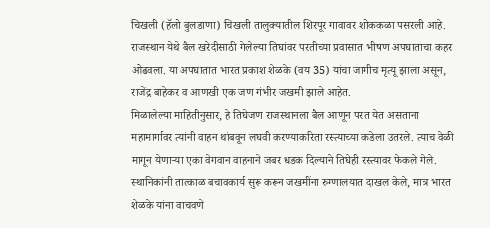चिखली (हॅलो बुलडाणा) चिखली तालुक्यातील शिरपूर गावावर शोककळा पसरली आहे. राजस्थान येथे बैल खरेदीसाठी गेलेल्या तिघांवर परतीच्या प्रवासात भीषण अपघाताचा कहर ओढवला. या अपघातात भारत प्रकाश शेळके (वय 35) यांचा जागीच मृत्यू झाला असून, राजेंद्र बाहेकर व आणखी एक जण गंभीर जखमी झाले आहेत.
मिळालेल्या माहितीनुसार, हे तिघेजण राजस्थानला बैल आणून परत येत असताना महामार्गावर त्यांनी वाहन थांबवून लघवी करण्याकरिता रस्त्याच्या कडेला उतरले. त्याच वेळी मागून येणाऱ्या एका वेगवान वाहनाने जबर धडक दिल्याने तिघेही रस्त्यावर फेकले गेले. स्थानिकांनी तात्काळ बचावकार्य सुरू करून जखमींना रुग्णालयात दाखल केले, मात्र भारत शेळके यांना वाचवणे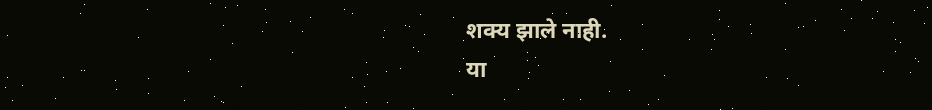शक्य झाले नाही.
या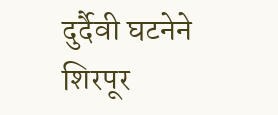दुर्दैवी घटनेने शिरपूर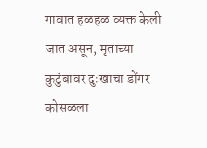गावात हळहळ व्यक्त केली जात असून, मृताच्या कुटुंबावर दुःखाचा डोंगर कोसळला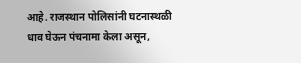आहे. राजस्थान पोलिसांनी घटनास्थळी धाव घेऊन पंचनामा केला असून,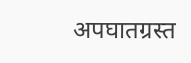अपघातग्रस्त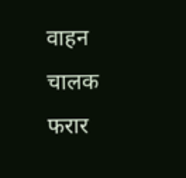वाहन चालक फरार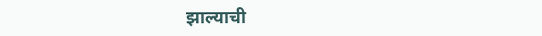झाल्याची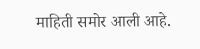माहिती समोर आली आहे.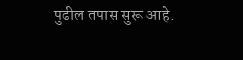पुढील तपास सुरू आहे.